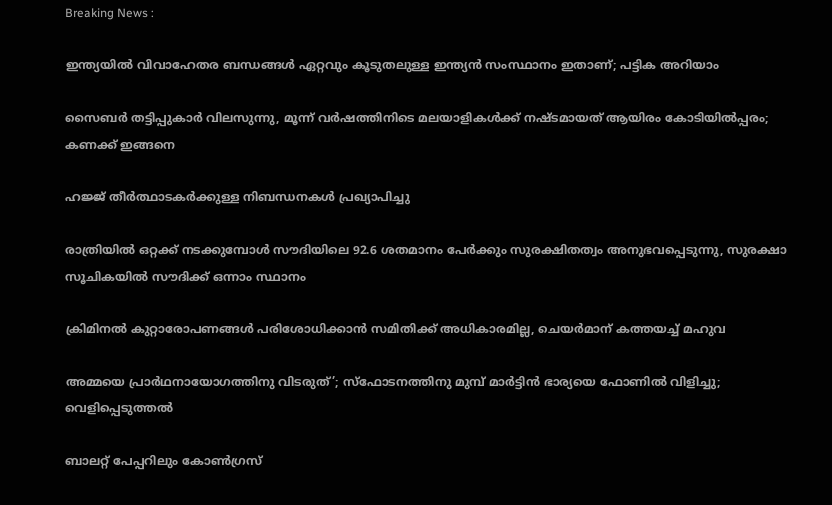Breaking News :

ഇന്ത്യയില്‍ വിവാഹേതര ബന്ധങ്ങള്‍ ഏറ്റവും കൂടുതലുള്ള ഇന്ത്യന്‍ സംസ്ഥാനം ഇതാണ്; പട്ടിക അറിയാം

സൈബര്‍ തട്ടിപ്പുകാര്‍ വിലസുന്നു, മൂന്ന് വര്‍ഷത്തിനിടെ മലയാളികള്‍ക്ക് നഷ്ടമായത് ആയിരം കോടിയില്‍പ്പരം; കണക്ക് ഇങ്ങനെ

ഹജ്ജ് തീർത്ഥാടകർക്കുള്ള നിബന്ധനകൾ പ്രഖ്യാപിച്ചു

രാത്രിയിൽ ഒറ്റക്ക് നടക്കുമ്പോൾ സൗദിയിലെ 92.6 ശതമാനം പേർക്കും സുരക്ഷിതത്വം അനുഭവപ്പെടുന്നു, സുരക്ഷാ സൂചികയിൽ സൗദിക്ക് ഒന്നാം സ്ഥാനം

ക്രിമിനല്‍ കുറ്റാരോപണങ്ങള്‍ പരിശോധിക്കാന്‍ സമിതിക്ക്‌ അധികാരമില്ല, ചെയര്‍മാന്‌ കത്തയച്ച് മഹുവ

അമ്മയെ പ്രാര്‍ഥനായോഗത്തിനു വിടരുത്’; സ്‌ഫോടനത്തിനു മുമ്പ് മാര്‍ട്ടിന്‍ ഭാര്യയെ ഫോണില്‍ വിളിച്ചു; വെളിപ്പെടുത്തല്‍

ബാലറ്റ് പേപ്പറിലും കോൺഗ്രസ്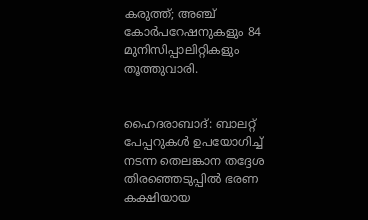കരുത്ത്; അഞ്ച് കോർപറേഷനുകളും 84 മുനിസിപ്പാലിറ്റികളും തൂത്തുവാരി.


ഹൈദരാബാദ്: ബാലറ്റ് പേപ്പറുകള്‍ ഉപയോഗിച്ച് നടന്ന തെലങ്കാന തദ്ദേശ തിരഞ്ഞെടുപ്പില്‍ ഭരണ കക്ഷിയായ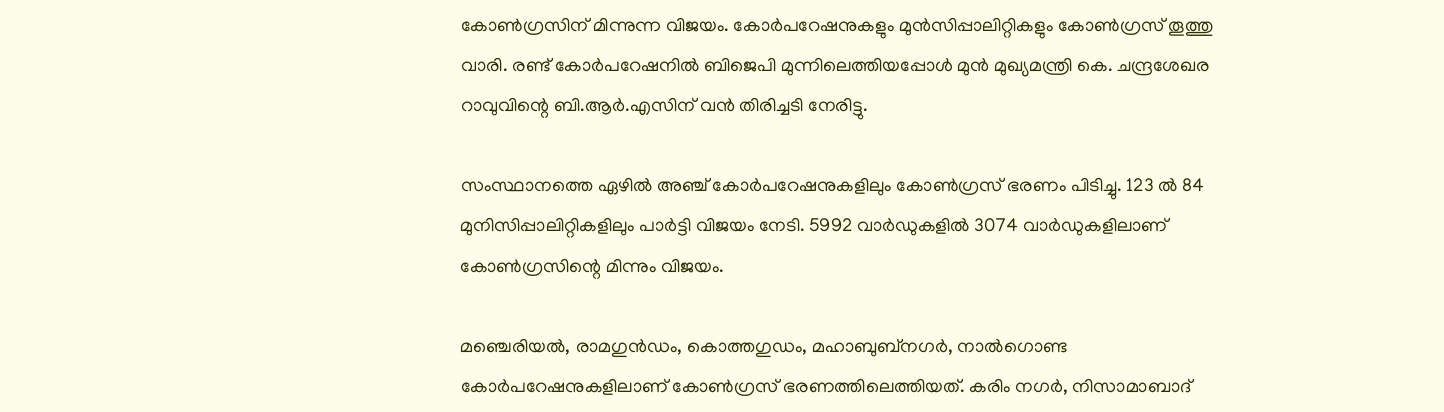കോണ്‍ഗ്രസിന് മിന്നുന്ന വിജയം. കോര്‍പറേഷനുകളും മുന്‍സിപ്പാലിറ്റികളും കോണ്‍ഗ്രസ് തൂത്തു വാരി. രണ്ട് കോര്‍പറേഷനില്‍ ബിജെപി മുന്നിലെത്തിയപ്പോള്‍ മുന്‍ മുഖ്യമന്ത്രി കെ. ചന്ദ്രശേഖര റാവുവിന്റെ ബി.ആര്‍.എസിന് വന്‍ തിരിച്ചടി നേരിട്ടു.

സംസ്ഥാനത്തെ ഏഴില്‍ അഞ്ച് കോര്‍പറേഷനുകളിലും കോണ്‍ഗ്രസ് ഭരണം പിടിച്ചു. 123 ല്‍ 84 മുനിസിപ്പാലിറ്റികളിലും പാര്‍ട്ടി വിജയം നേടി. 5992 വാര്‍ഡുകളില്‍ 3074 വാര്‍ഡുകളിലാണ് കോണ്‍ഗ്രസിന്റെ മിന്നും വിജയം.

മഞ്ചെരിയല്‍, രാമഗുന്‍ഡം, കൊത്തഗുഡം, മഹാബുബ്‌നഗര്‍, നാല്‍ഗൊണ്ട കോര്‍പറേഷനുകളിലാണ് കോണ്‍ഗ്രസ് ഭരണത്തിലെത്തിയത്. കരിം നഗര്‍, നിസാമാബാദ്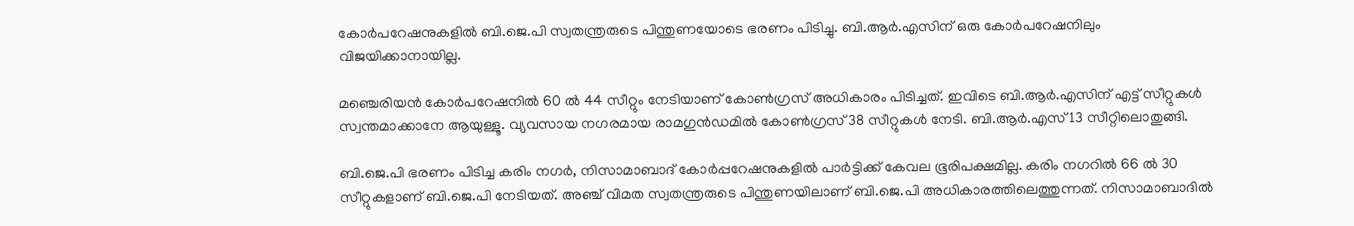കോര്‍പറേഷനുകളില്‍ ബി.ജെ.പി സ്വതന്ത്രരുടെ പിന്തുണയോടെ ഭരണം പിടിച്ചു. ബി.ആര്‍.എസിന് ഒരു കോര്‍പറേഷനിലും വിജയിക്കാനായില്ല.

മഞ്ചെരിയന്‍ കോര്‍പറേഷനില്‍ 60 ല്‍ 44 സീറ്റും നേടിയാണ് കോണ്‍ഗ്രസ് അധികാരം പിടിച്ചത്. ഇവിടെ ബി.ആര്‍.എസിന് എട്ട് സീറ്റുകള്‍ സ്വന്തമാക്കാനേ ആയുള്ളൂ. വ്യവസായ നഗരമായ രാമഗുന്‍ഡമില്‍ കോണ്‍ഗ്രസ് 38 സീറ്റുകള്‍ നേടി. ബി.ആര്‍.എസ് 13 സീറ്റിലൊതുങ്ങി.

ബി.ജെ.പി ഭരണം പിടിച്ച കരിം നഗര്‍, നിസാമാബാദ് കോര്‍പ്പറേഷനുകളില്‍ പാര്‍ട്ടിക്ക് കേവല ഭൂരിപക്ഷമില്ല. കരിം നഗറില്‍ 66 ല്‍ 30 സീറ്റുകളാണ് ബി.ജെ.പി നേടിയത്. അഞ്ച് വിമത സ്വതന്ത്രരുടെ പിന്തുണയിലാണ് ബി.ജെ.പി അധികാരത്തിലെത്തുന്നത്. നിസാമാബാദില്‍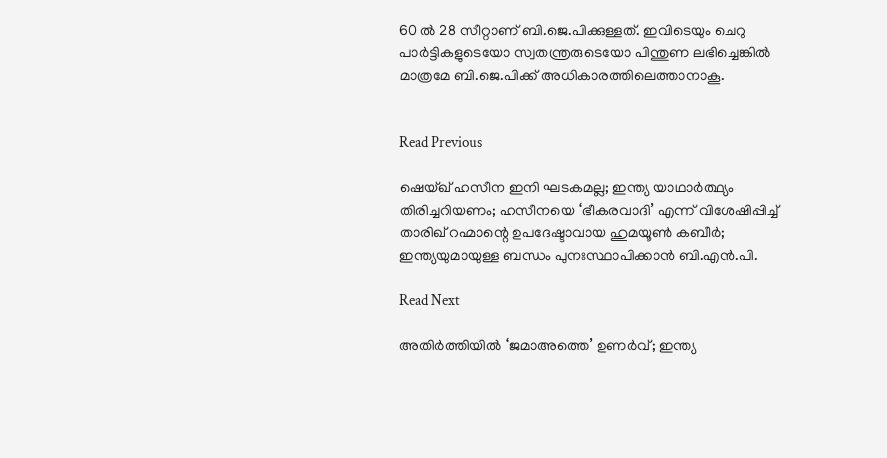60 ല്‍ 28 സീറ്റാണ് ബി.ജെ.പിക്കുള്ളത്. ഇവിടെയും ചെറു പാര്‍ട്ടികളുടെയോ സ്വതന്ത്രരുടെയോ പിന്തുണ ലഭിച്ചെങ്കില്‍ മാത്രമേ ബി.ജെ.പിക്ക് അധികാരത്തിലെത്താനാകൂ.


Read Previous

ഷെയ്ഖ് ഹസീന ഇനി ഘടകമല്ല; ഇന്ത്യ യാഥാർത്ഥ്യം തിരിച്ചറിയണം; ഹസീനയെ ‘ഭീകരവാദി’ എന്ന് വിശേഷിപ്പിച്ച് താരിഖ് റഹ്മാന്റെ ഉപദേഷ്ടാവായ ഹുമയൂണ്‍ കബീര്‍; ഇന്ത്യയുമായുള്ള ബന്ധം പുനഃസ്ഥാപിക്കാൻ ബി.എൻ.പി.

Read Next

അതിർത്തിയിൽ ‘ജമാഅത്തെ’ ഉണർവ്; ഇന്ത്യ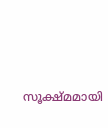സൂക്ഷ്മമായി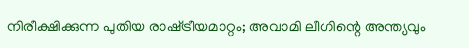നിരീക്ഷിക്കുന്ന പുതിയ രാഷ്‌ട്രീയമാറ്റം; അവാമി ലീഗിന്റെ അന്ത്യവും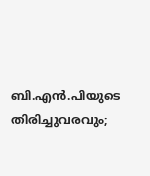ബി.എൻ.പിയുടെ തിരിച്ചുവരവും;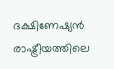ദക്ഷിണേഷ്യൻ രാഷ്ട്രീയത്തിലെ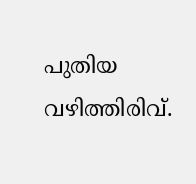പുതിയ വഴിത്തിരിവ്.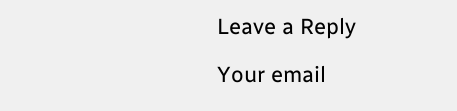Leave a Reply

Your email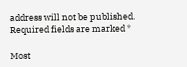address will not be published. Required fields are marked *

Most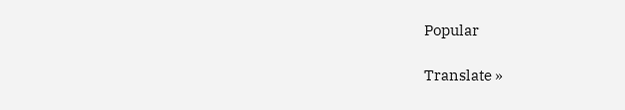Popular

Translate »